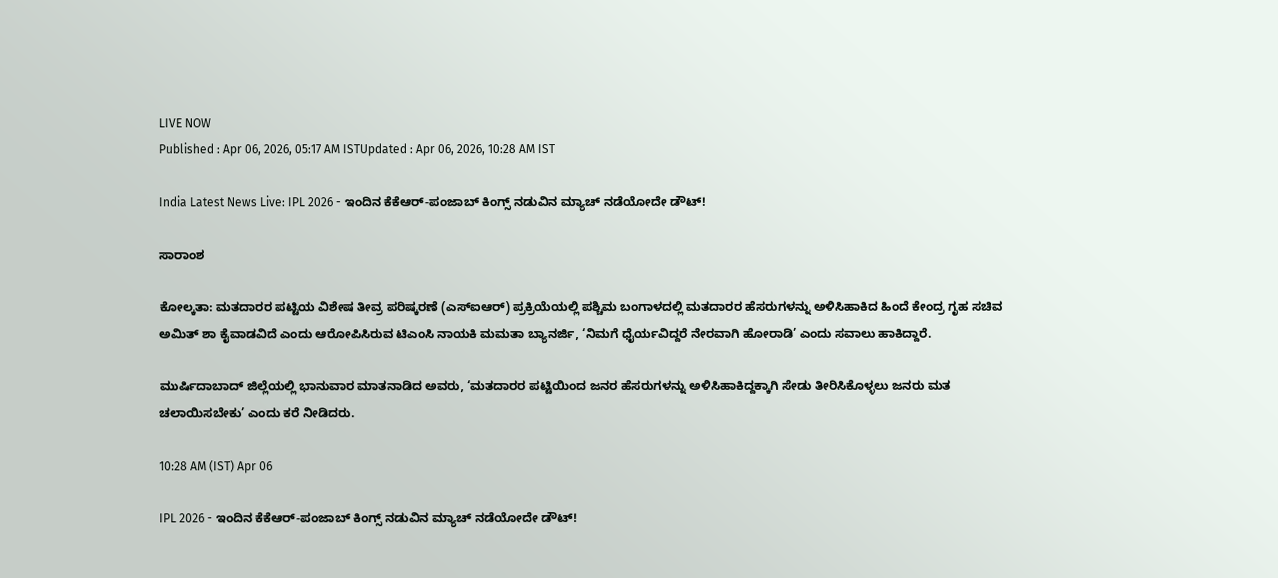LIVE NOW
Published : Apr 06, 2026, 05:17 AM ISTUpdated : Apr 06, 2026, 10:28 AM IST

India Latest News Live: IPL 2026 - ಇಂದಿನ ಕೆಕೆಆರ್‌-ಪಂಜಾಬ್‌ ಕಿಂಗ್ಸ್ ನಡುವಿನ ಮ್ಯಾಚ್ ನಡೆಯೋದೇ ಡೌಟ್!

ಸಾರಾಂಶ

ಕೋಲ್ಕತಾ: ಮತದಾರರ ಪಟ್ಟಿಯ ವಿಶೇಷ ತೀವ್ರ ಪರಿಷ್ಕರಣೆ (ಎಸ್‌ಐಆರ್) ಪ್ರಕ್ರಿಯೆಯಲ್ಲಿ ಪಶ್ಚಿಮ ಬಂಗಾಳದಲ್ಲಿ ಮತದಾರರ ಹೆಸರುಗಳನ್ನು ಅಳಿಸಿಹಾಕಿದ ಹಿಂದೆ ಕೇಂದ್ರ ಗೃಹ ಸಚಿವ ಅಮಿತ್‌ ಶಾ ಕೈವಾಡವಿದೆ ಎಂದು ಆರೋಪಿಸಿರುವ ಟಿಎಂಸಿ ನಾಯಕಿ ಮಮತಾ ಬ್ಯಾನರ್ಜಿ, ‘ನಿಮಗೆ ಧೈರ್ಯವಿದ್ದರೆ ನೇರವಾಗಿ ಹೋರಾಡಿ’ ಎಂದು ಸವಾಲು ಹಾಕಿದ್ದಾರೆ.

ಮುರ್ಷಿದಾಬಾದ್ ಜಿಲ್ಲೆಯಲ್ಲಿ ಭಾನುವಾರ ಮಾತನಾಡಿದ ಅವರು, ‘ಮತದಾರರ ಪಟ್ಟಿಯಿಂದ ಜನರ ಹೆಸರುಗಳನ್ನು ಅಳಿಸಿಹಾಕಿದ್ದಕ್ಕಾಗಿ ಸೇಡು ತೀರಿಸಿಕೊಳ್ಳಲು ಜನರು ಮತ ಚಲಾಯಿಸಬೇಕು’ ಎಂದು ಕರೆ ನೀಡಿದರು.

10:28 AM (IST) Apr 06

IPL 2026 - ಇಂದಿನ ಕೆಕೆಆರ್‌-ಪಂಜಾಬ್‌ ಕಿಂಗ್ಸ್ ನಡುವಿನ ಮ್ಯಾಚ್ ನಡೆಯೋದೇ ಡೌಟ್!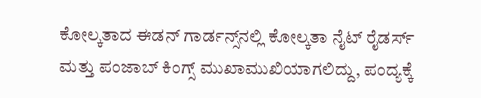ಕೋಲ್ಕತಾದ ಈಡನ್‌ ಗಾರ್ಡನ್ಸ್‌ನಲ್ಲಿ ಕೋಲ್ಕತಾ ನೈಟ್‌ ರೈಡರ್ಸ್‌ ಮತ್ತು ಪಂಜಾಬ್‌ ಕಿಂಗ್ಸ್ ಮುಖಾಮುಖಿಯಾಗಲಿದ್ದು, ಪಂದ್ಯಕ್ಕೆ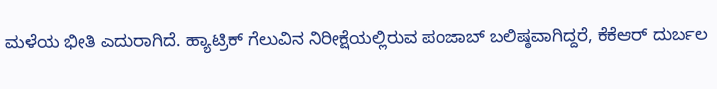ಮಳೆಯ ಭೀತಿ ಎದುರಾಗಿದೆ. ಹ್ಯಾಟ್ರಿಕ್‌ ಗೆಲುವಿನ ನಿರೀಕ್ಷೆಯಲ್ಲಿರುವ ಪಂಜಾಬ್‌ ಬಲಿಷ್ಠವಾಗಿದ್ದರೆ, ಕೆಕೆಆರ್‌ ದುರ್ಬಲ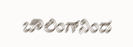ಬೌಲಿಂಗ್‌ನಿಂದ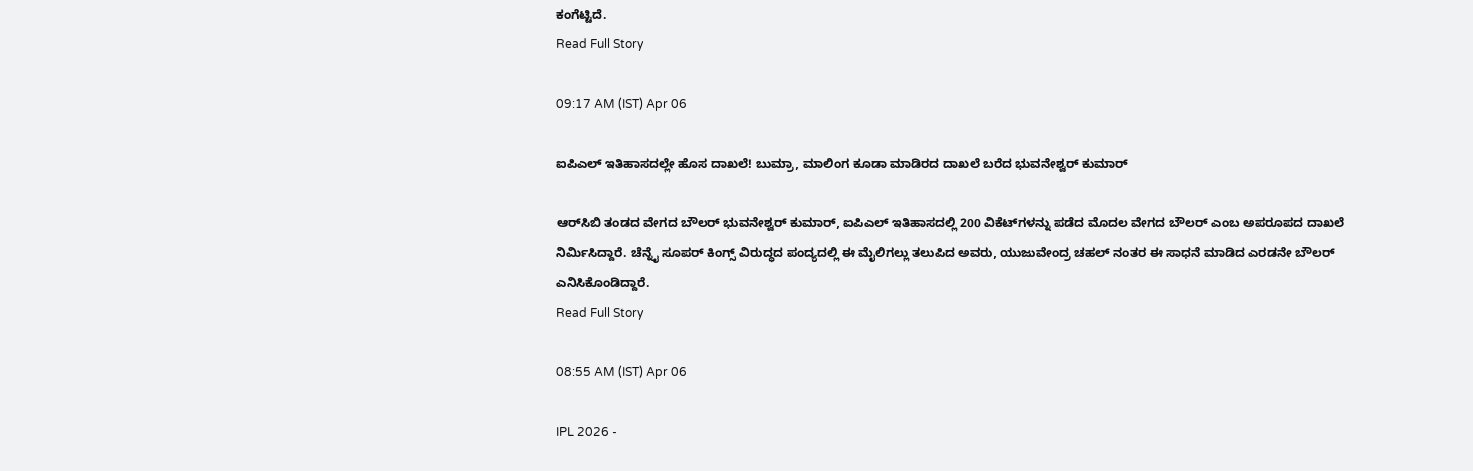ಕಂಗೆಟ್ಟಿದೆ.
Read Full Story

09:17 AM (IST) Apr 06

ಐಪಿಎಲ್ ಇತಿಹಾಸದಲ್ಲೇ ಹೊಸ ದಾಖಲೆ! ಬುಮ್ರಾ, ಮಾಲಿಂಗ ಕೂಡಾ ಮಾಡಿರದ ದಾಖಲೆ ಬರೆದ ಭುವನೇಶ್ವರ್ ಕುಮಾರ್

ಆರ್‌ಸಿಬಿ ತಂಡದ ವೇಗದ ಬೌಲರ್ ಭುವನೇಶ್ವರ್ ಕುಮಾರ್, ಐಪಿಎಲ್ ಇತಿಹಾಸದಲ್ಲಿ 200 ವಿಕೆಟ್‌ಗಳನ್ನು ಪಡೆದ ಮೊದಲ ವೇಗದ ಬೌಲರ್ ಎಂಬ ಅಪರೂಪದ ದಾಖಲೆ ನಿರ್ಮಿಸಿದ್ದಾರೆ. ಚೆನ್ನೈ ಸೂಪರ್ ಕಿಂಗ್ಸ್ ವಿರುದ್ಧದ ಪಂದ್ಯದಲ್ಲಿ ಈ ಮೈಲಿಗಲ್ಲು ತಲುಪಿದ ಅವರು, ಯುಜುವೇಂದ್ರ ಚಹಲ್ ನಂತರ ಈ ಸಾಧನೆ ಮಾಡಿದ ಎರಡನೇ ಬೌಲರ್ ಎನಿಸಿಕೊಂಡಿದ್ದಾರೆ.
Read Full Story

08:55 AM (IST) Apr 06

IPL 2026 -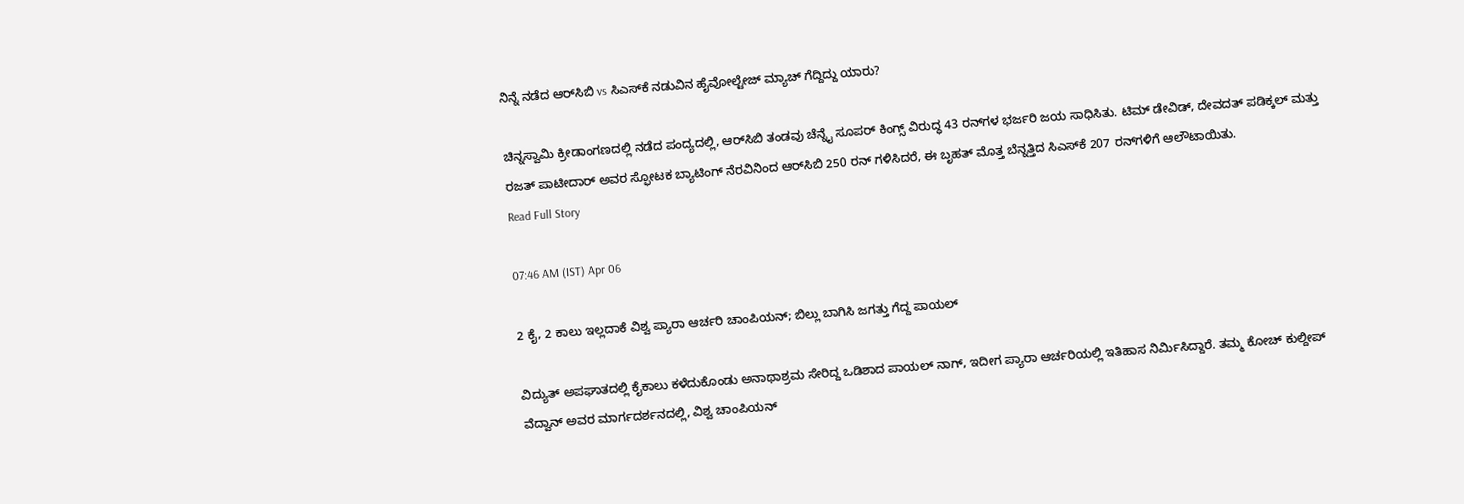ನಿನ್ನೆ ನಡೆದ ಆರ್‌ಸಿಬಿ vs ಸಿಎಸ್‌ಕೆ ನಡುವಿನ ಹೈವೋಲ್ಟೇಜ್ ಮ್ಯಾಚ್ ಗೆದ್ದಿದ್ದು ಯಾರು?

ಚಿನ್ನಸ್ವಾಮಿ ಕ್ರೀಡಾಂಗಣದಲ್ಲಿ ನಡೆದ ಪಂದ್ಯದಲ್ಲಿ, ಆರ್‌ಸಿಬಿ ತಂಡವು ಚೆನ್ನೈ ಸೂಪರ್ ಕಿಂಗ್ಸ್ ವಿರುದ್ಧ 43 ರನ್‌ಗಳ ಭರ್ಜರಿ ಜಯ ಸಾಧಿಸಿತು. ಟಿಮ್ ಡೇವಿಡ್, ದೇವದತ್ ಪಡಿಕ್ಕಲ್ ಮತ್ತು ರಜತ್ ಪಾಟೀದಾರ್ ಅವರ ಸ್ಫೋಟಕ ಬ್ಯಾಟಿಂಗ್ ನೆರವಿನಿಂದ ಆರ್‌ಸಿಬಿ 250 ರನ್ ಗಳಿಸಿದರೆ, ಈ ಬೃಹತ್ ಮೊತ್ತ ಬೆನ್ನತ್ತಿದ ಸಿಎಸ್‌ಕೆ 207 ರನ್‌ಗಳಿಗೆ ಆಲೌಟಾಯಿತು.
Read Full Story

07:46 AM (IST) Apr 06

2 ಕೈ, 2 ಕಾಲು ಇಲ್ಲದಾಕೆ ವಿಶ್ವ ಪ್ಯಾರಾ ಆರ್ಚರಿ ಚಾಂಪಿಯನ್‌; ಬಿಲ್ಲು ಬಾಗಿಸಿ ಜಗತ್ತು ಗೆದ್ದ ಪಾಯಲ್

ವಿದ್ಯುತ್ ಅಪಘಾತದಲ್ಲಿ ಕೈಕಾಲು ಕಳೆದುಕೊಂಡು ಅನಾಥಾಶ್ರಮ ಸೇರಿದ್ದ ಒಡಿಶಾದ ಪಾಯಲ್ ನಾಗ್, ಇದೀಗ ಪ್ಯಾರಾ ಆರ್ಚರಿಯಲ್ಲಿ ಇತಿಹಾಸ ನಿರ್ಮಿಸಿದ್ದಾರೆ. ತಮ್ಮ ಕೋಚ್ ಕುಲ್ದೀಪ್ ವೆದ್ವಾನ್ ಅವರ ಮಾರ್ಗದರ್ಶನದಲ್ಲಿ, ವಿಶ್ವ ಚಾಂಪಿಯನ್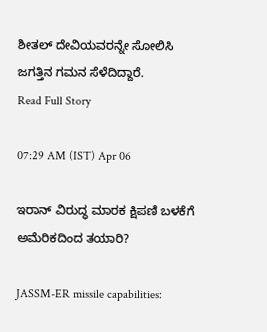ಶೀತಲ್ ದೇವಿಯವರನ್ನೇ ಸೋಲಿಸಿ ಜಗತ್ತಿನ ಗಮನ ಸೆಳೆದಿದ್ದಾರೆ.
Read Full Story

07:29 AM (IST) Apr 06

ಇರಾನ್ ವಿರುದ್ಧ ಮಾರಕ ಕ್ಷಿಪಣಿ ಬಳಕೆಗೆ ಅಮೆರಿಕದಿಂದ ತಯಾರಿ?

JASSM-ER missile capabilities: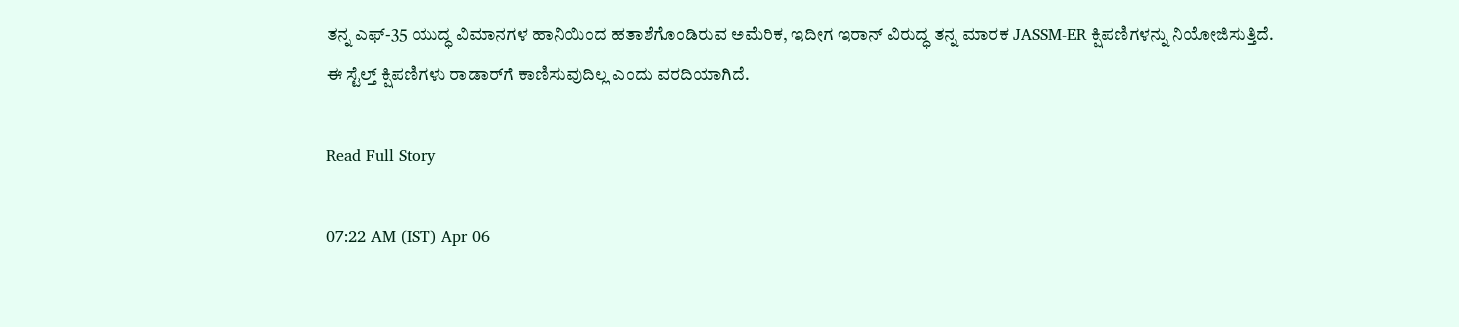ತನ್ನ ಎಫ್-35 ಯುದ್ಧ ವಿಮಾನಗಳ ಹಾನಿಯಿಂದ ಹತಾಶೆಗೊಂಡಿರುವ ಅಮೆರಿಕ, ಇದೀಗ ಇರಾನ್ ವಿರುದ್ಧ ತನ್ನ ಮಾರಕ JASSM-ER ಕ್ಷಿಪಣಿಗಳನ್ನು ನಿಯೋಜಿಸುತ್ತಿದೆ. ಈ ಸ್ಟೆಲ್ತ್ ಕ್ಷಿಪಣಿಗಳು ರಾಡಾರ್‌ಗೆ ಕಾಣಿಸುವುದಿಲ್ಲ ಎಂದು ವರದಿಯಾಗಿದೆ.

Read Full Story

07:22 AM (IST) Apr 06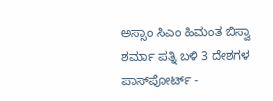ಅಸ್ಸಾಂ ಸಿಎಂ ಹಿಮಂತ ಬಿಸ್ವಾ ಶರ್ಮಾ ಪತ್ನಿ ಬಳಿ 3 ದೇಶಗಳ ಪಾಸ್‌ಪೋರ್ಟ್ -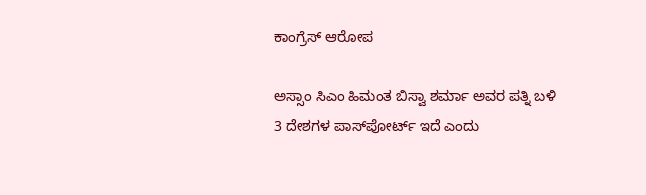ಕಾಂಗ್ರೆಸ್‌ ಆರೋಪ

ಅಸ್ಸಾಂ ಸಿಎಂ ಹಿಮಂತ ಬಿಸ್ವಾ ಶರ್ಮಾ ಅವರ ಪತ್ನಿ ಬಳಿ 3 ದೇಶಗಳ ಪಾಸ್‌ಪೋರ್ಟ್‌ ಇದೆ ಎಂದು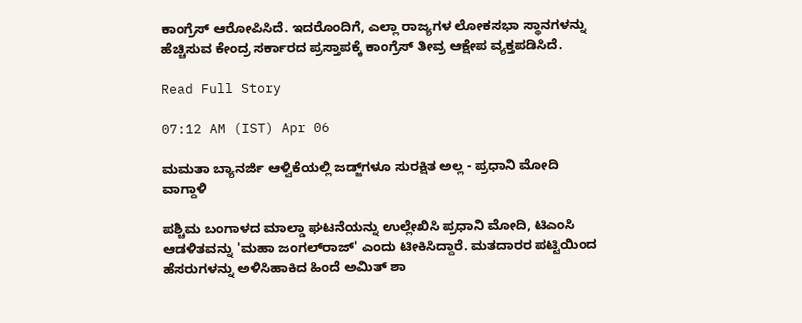ಕಾಂಗ್ರೆಸ್‌ ಆರೋಪಿಸಿದೆ. ಇದರೊಂದಿಗೆ, ಎಲ್ಲಾ ರಾಜ್ಯಗಳ ಲೋಕಸಭಾ ಸ್ಥಾನಗಳನ್ನು ಹೆಚ್ಚಿಸುವ ಕೇಂದ್ರ ಸರ್ಕಾರದ ಪ್ರಸ್ತಾಪಕ್ಕೆ ಕಾಂಗ್ರೆಸ್‌ ತೀವ್ರ ಆಕ್ಷೇಪ ವ್ಯಕ್ತಪಡಿಸಿದೆ.

Read Full Story

07:12 AM (IST) Apr 06

ಮಮತಾ ಬ್ಯಾನರ್ಜಿ ಆಳ್ವಿಕೆಯಲ್ಲಿ ಜಡ್ಜ್‌ಗಳೂ ಸುರಕ್ಷಿತ ಅಲ್ಲ - ಪ್ರಧಾನಿ ಮೋದಿ ವಾಗ್ದಾಳಿ

ಪಶ್ಚಿಮ ಬಂಗಾಳದ ಮಾಲ್ಡಾ ಘಟನೆಯನ್ನು ಉಲ್ಲೇಖಿಸಿ ಪ್ರಧಾನಿ ಮೋದಿ, ಟಿಎಂಸಿ ಆಡಳಿತವನ್ನು 'ಮಹಾ ಜಂಗಲ್‌ರಾಜ್' ಎಂದು ಟೀಕಿಸಿದ್ದಾರೆ. ಮತದಾರರ ಪಟ್ಟಿಯಿಂದ ಹೆಸರುಗಳನ್ನು ಅಳಿಸಿಹಾಕಿದ ಹಿಂದೆ ಅಮಿತ್ ಶಾ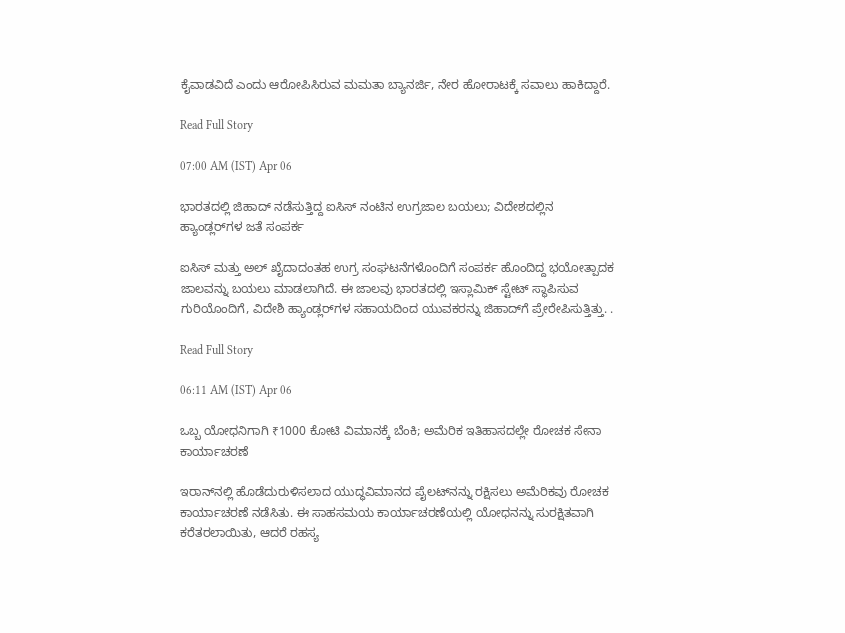ಕೈವಾಡವಿದೆ ಎಂದು ಆರೋಪಿಸಿರುವ ಮಮತಾ ಬ್ಯಾನರ್ಜಿ, ನೇರ ಹೋರಾಟಕ್ಕೆ ಸವಾಲು ಹಾಕಿದ್ದಾರೆ.

Read Full Story

07:00 AM (IST) Apr 06

ಭಾರತದಲ್ಲಿ ಜಿಹಾದ್‌ ನಡೆಸುತ್ತಿದ್ದ ಐಸಿಸ್‌ ನಂಟಿನ ಉಗ್ರಜಾಲ ಬಯಲು; ವಿದೇಶದಲ್ಲಿನ ಹ್ಯಾಂಡ್ಲರ್‌ಗಳ ಜತೆ ಸಂಪರ್ಕ

ಐಸಿಸ್ ಮತ್ತು ಅಲ್‌ ಖೈದಾದಂತಹ ಉಗ್ರ ಸಂಘಟನೆಗಳೊಂದಿಗೆ ಸಂಪರ್ಕ ಹೊಂದಿದ್ದ ಭಯೋತ್ಪಾದಕ ಜಾಲವನ್ನು ಬಯಲು ಮಾಡಲಾಗಿದೆ. ಈ ಜಾಲವು ಭಾರತದಲ್ಲಿ ಇಸ್ಲಾಮಿಕ್ ಸ್ಟೇಟ್ ಸ್ಥಾಪಿಸುವ ಗುರಿಯೊಂದಿಗೆ, ವಿದೇಶಿ ಹ್ಯಾಂಡ್ಲರ್‌ಗಳ ಸಹಾಯದಿಂದ ಯುವಕರನ್ನು ಜಿಹಾದ್‌ಗೆ ಪ್ರೇರೇಪಿಸುತ್ತಿತ್ತು. .

Read Full Story

06:11 AM (IST) Apr 06

ಒಬ್ಬ ಯೋಧನಿಗಾಗಿ ₹1000 ಕೋಟಿ ವಿಮಾನಕ್ಕೆ ಬೆಂಕಿ; ಅಮೆರಿಕ ಇತಿಹಾಸದಲ್ಲೇ ರೋಚಕ ಸೇನಾ ಕಾರ್ಯಾಚರಣೆ

ಇರಾನ್‌ನಲ್ಲಿ ಹೊಡೆದುರುಳಿಸಲಾದ ಯುದ್ಧವಿಮಾನದ ಪೈಲಟ್‌ನನ್ನು ರಕ್ಷಿಸಲು ಅಮೆರಿಕವು ರೋಚಕ ಕಾರ್ಯಾಚರಣೆ ನಡೆಸಿತು. ಈ ಸಾಹಸಮಯ ಕಾರ್ಯಾಚರಣೆಯಲ್ಲಿ ಯೋಧನನ್ನು ಸುರಕ್ಷಿತವಾಗಿ ಕರೆತರಲಾಯಿತು, ಆದರೆ ರಹಸ್ಯ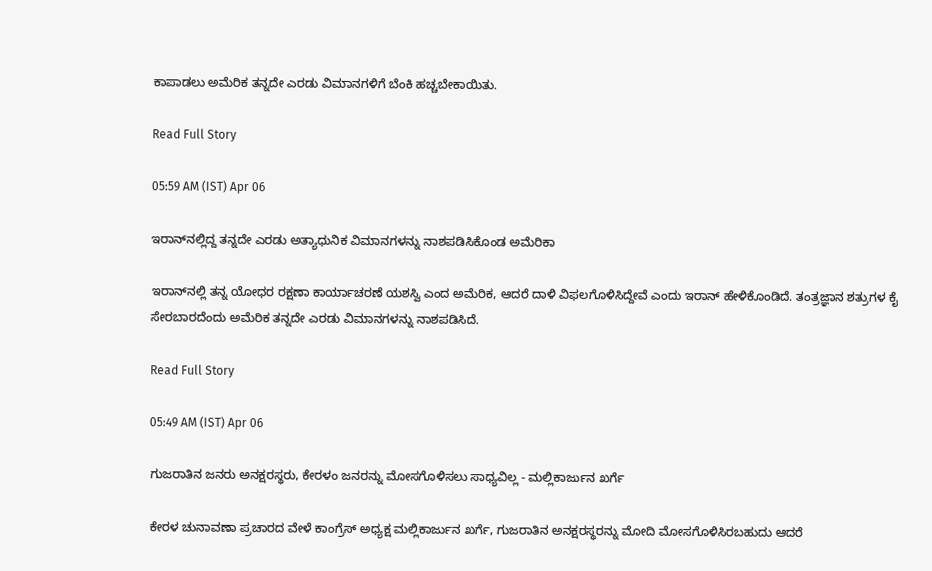ಕಾಪಾಡಲು ಅಮೆರಿಕ ತನ್ನದೇ ಎರಡು ವಿಮಾನಗಳಿಗೆ ಬೆಂಕಿ ಹಚ್ಚಬೇಕಾಯಿತು.

Read Full Story

05:59 AM (IST) Apr 06

ಇರಾನ್‌ನಲ್ಲಿದ್ದ ತನ್ನದೇ ಎರಡು ಅತ್ಯಾಧುನಿಕ ವಿಮಾನಗಳನ್ನು ನಾಶಪಡಿಸಿಕೊಂಡ ಅಮೆರಿಕಾ

ಇರಾನ್‌ನಲ್ಲಿ ತನ್ನ ಯೋಧರ ರಕ್ಷಣಾ ಕಾರ್ಯಾಚರಣೆ ಯಶಸ್ವಿ ಎಂದ ಅಮೆರಿಕ, ಆದರೆ ದಾಳಿ ವಿಫಲಗೊಳಿಸಿದ್ದೇವೆ ಎಂದು ಇರಾನ್ ಹೇಳಿಕೊಂಡಿದೆ. ತಂತ್ರಜ್ಞಾನ ಶತ್ರುಗಳ ಕೈ ಸೇರಬಾರದೆಂದು ಅಮೆರಿಕ ತನ್ನದೇ ಎರಡು ವಿಮಾನಗಳನ್ನು ನಾಶಪಡಿಸಿದೆ.

Read Full Story

05:49 AM (IST) Apr 06

ಗುಜರಾತಿನ ಜನರು ಅನಕ್ಷರಸ್ಥರು, ಕೇರಳಂ ಜನರನ್ನು ಮೋಸಗೊಳಿಸಲು ಸಾಧ್ಯವಿಲ್ಲ - ಮಲ್ಲಿಕಾರ್ಜುನ ಖರ್ಗೆ

ಕೇರಳ ಚುನಾವಣಾ ಪ್ರಚಾರದ ವೇಳೆ ಕಾಂಗ್ರೆಸ್ ಅಧ್ಯಕ್ಷ ಮಲ್ಲಿಕಾರ್ಜುನ ಖರ್ಗೆ, ಗುಜರಾತಿನ ಅನಕ್ಷರಸ್ಥರನ್ನು ಮೋದಿ ಮೋಸಗೊಳಿಸಿರಬಹುದು ಆದರೆ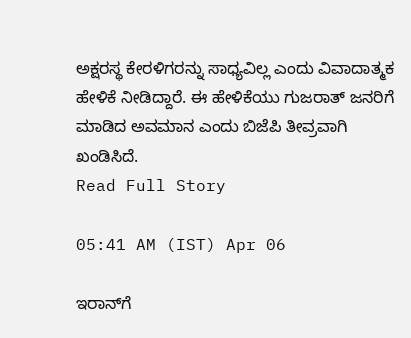ಅಕ್ಷರಸ್ಥ ಕೇರಳಿಗರನ್ನು ಸಾಧ್ಯವಿಲ್ಲ ಎಂದು ವಿವಾದಾತ್ಮಕ ಹೇಳಿಕೆ ನೀಡಿದ್ದಾರೆ. ಈ ಹೇಳಿಕೆಯು ಗುಜರಾತ್ ಜನರಿಗೆ ಮಾಡಿದ ಅವಮಾನ ಎಂದು ಬಿಜೆಪಿ ತೀವ್ರವಾಗಿ ಖಂಡಿಸಿದೆ.
Read Full Story

05:41 AM (IST) Apr 06

ಇರಾನ್‌ಗೆ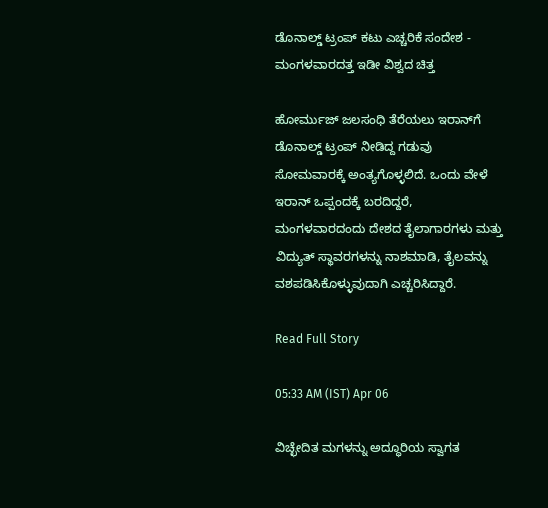ಡೊನಾಲ್ಡ್ ಟ್ರಂಪ್‌ ಕಟು ಎಚ್ಚರಿಕೆ ಸಂದೇಶ - ಮಂಗಳವಾರದತ್ತ ಇಡೀ ವಿಶ್ವದ ಚಿತ್ತ

ಹೋರ್ಮುಜ್ ಜಲಸಂಧಿ ತೆರೆಯಲು ಇರಾನ್‌ಗೆ ಡೊನಾಲ್ಡ್ ಟ್ರಂಪ್ ನೀಡಿದ್ದ ಗಡುವು ಸೋಮವಾರಕ್ಕೆ ಅಂತ್ಯಗೊಳ್ಳಲಿದೆ. ಒಂದು ವೇಳೆ ಇರಾನ್ ಒಪ್ಪಂದಕ್ಕೆ ಬರದಿದ್ದರೆ, ಮಂಗಳವಾರದಂದು ದೇಶದ ತೈಲಾಗಾರಗಳು ಮತ್ತು ವಿದ್ಯುತ್ ಸ್ಥಾವರಗಳನ್ನು ನಾಶಮಾಡಿ, ತೈಲವನ್ನು ವಶಪಡಿಸಿಕೊಳ್ಳುವುದಾಗಿ ಎಚ್ಚರಿಸಿದ್ದಾರೆ.

Read Full Story

05:33 AM (IST) Apr 06

ವಿಚ್ಛೇದಿತ ಮಗಳನ್ನು ಅದ್ಧೂರಿಯ ಸ್ವಾಗತ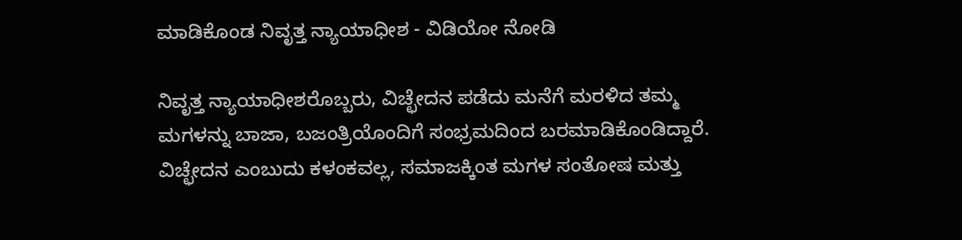ಮಾಡಿಕೊಂಡ ನಿವೃತ್ತ ನ್ಯಾಯಾಧೀಶ - ವಿಡಿಯೋ ನೋಡಿ

ನಿವೃತ್ತ ನ್ಯಾಯಾಧೀಶರೊಬ್ಬರು, ವಿಚ್ಛೇದನ ಪಡೆದು ಮನೆಗೆ ಮರಳಿದ ತಮ್ಮ ಮಗಳನ್ನು ಬಾಜಾ, ಬಜಂತ್ರಿಯೊಂದಿಗೆ ಸಂಭ್ರಮದಿಂದ ಬರಮಾಡಿಕೊಂಡಿದ್ದಾರೆ. ವಿಚ್ಛೇದನ ಎಂಬುದು ಕಳಂಕವಲ್ಲ, ಸಮಾಜಕ್ಕಿಂತ ಮಗಳ ಸಂತೋಷ ಮತ್ತು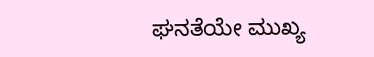ಘನತೆಯೇ ಮುಖ್ಯ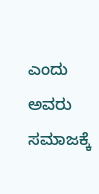ಎಂದು ಅವರು ಸಮಾಜಕ್ಕೆ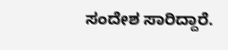ಸಂದೇಶ ಸಾರಿದ್ದಾರೆ.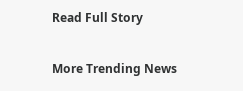Read Full Story

More Trending News